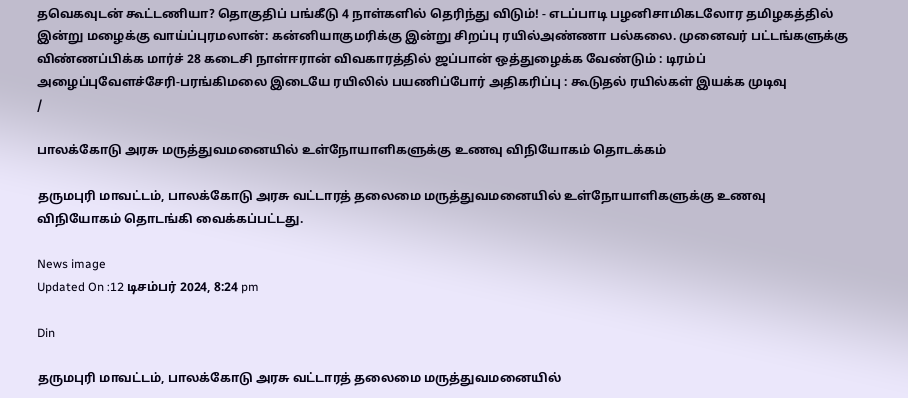தவெகவுடன் கூட்டணியா? தொகுதிப் பங்கீடு 4 நாள்களில் தெரிந்து விடும்! - எடப்பாடி பழனிசாமிகடலோர தமிழகத்தில் இன்று மழைக்கு வாய்ப்புரமலான்: கன்னியாகுமரிக்கு இன்று சிறப்பு ரயில்அண்ணா பல்கலை. முனைவர் பட்டங்களுக்கு விண்ணப்பிக்க மார்ச் 28 கடைசி நாள்ஈரான் விவகாரத்தில் ஜப்பான் ஒத்துழைக்க வேண்டும் : டிரம்ப் அழைப்புவேளச்சேரி-பரங்கிமலை இடையே ரயிலில் பயணிப்போர் அதிகரிப்பு : கூடுதல் ரயில்கள் இயக்க முடிவு
/

பாலக்கோடு அரசு மருத்துவமனையில் உள்நோயாளிகளுக்கு உணவு விநியோகம் தொடக்கம்

தருமபுரி மாவட்டம், பாலக்கோடு அரசு வட்டாரத் தலைமை மருத்துவமனையில் உள்நோயாளிகளுக்கு உணவு விநியோகம் தொடங்கி வைக்கப்பட்டது.

News image
Updated On :12 டிசம்பர் 2024, 8:24 pm

Din

தருமபுரி மாவட்டம், பாலக்கோடு அரசு வட்டாரத் தலைமை மருத்துவமனையில்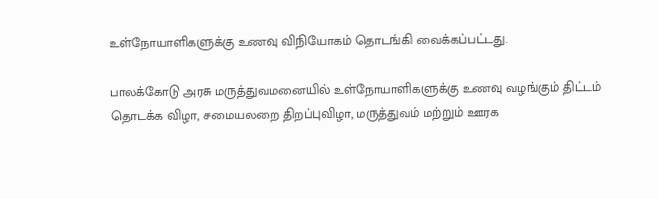உள்நோயாளிகளுக்கு உணவு விநியோகம் தொடங்கி வைக்கப்பட்டது.

பாலக்கோடு அரசு மருத்துவமனையில் உள்நோயாளிகளுக்கு உணவு வழங்கும் திட்டம் தொடக்க விழா, சமையலறை திறப்புவிழா, மருத்துவம் மற்றும் ஊரக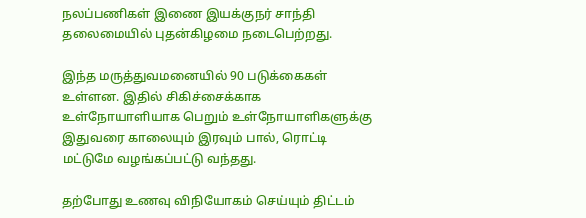நலப்பணிகள் இணை இயக்குநர் சாந்தி தலைமையில் புதன்கிழமை நடைபெற்றது.

இந்த மருத்துவமனையில் 90 படுக்கைகள் உள்ளன. இதில் சிகிச்சைக்காக உள்நோயாளியாக பெறும் உள்நோயாளிகளுக்கு இதுவரை காலையும் இரவும் பால், ரொட்டி மட்டுமே வழங்கப்பட்டு வந்தது.

தற்போது உணவு விநியோகம் செய்யும் திட்டம்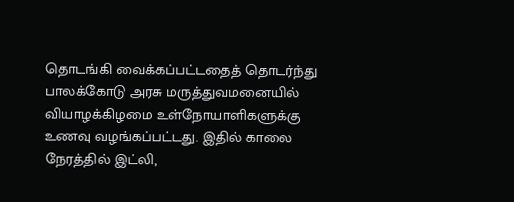தொடங்கி வைக்கப்பட்டதைத் தொடர்ந்து பாலக்கோடு அரசு மருத்துவமனையில் வியாழக்கிழமை உள்நோயாளிகளுக்கு உணவு வழங்கப்பட்டது. இதில் காலை நேரத்தில் இட்லி,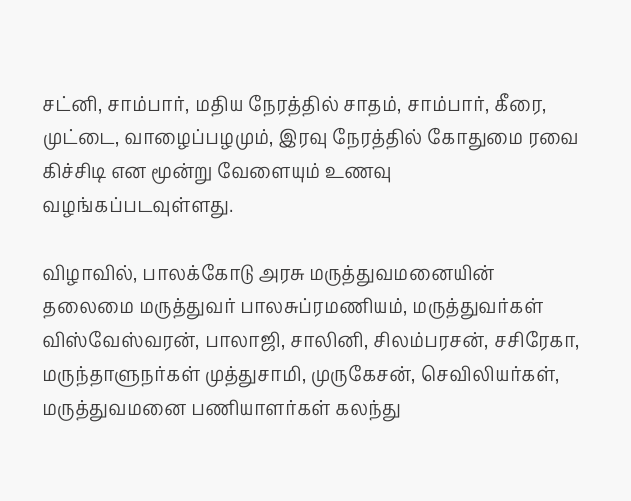சட்னி, சாம்பார், மதிய நேரத்தில் சாதம், சாம்பார், கீரை, முட்டை, வாழைப்பழமும், இரவு நேரத்தில் கோதுமை ரவை கிச்சிடி என மூன்று வேளையும் உணவு வழங்கப்படவுள்ளது.

விழாவில், பாலக்கோடு அரசு மருத்துவமனையின் தலைமை மருத்துவர் பாலசுப்ரமணியம், மருத்துவர்கள் விஸ்வேஸ்வரன், பாலாஜி, சாலினி, சிலம்பரசன், சசிரேகா, மருந்தாளுநர்கள் முத்துசாமி, முருகேசன், செவிலியர்கள், மருத்துவமனை பணியாளர்கள் கலந்து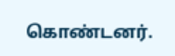கொண்டனர்.